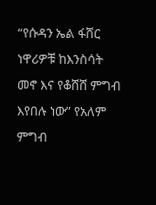“የሱዳን ኤል ፋሸር ነዋሪዎቹ ከእንስሳት መኖ እና የቆሸሸ ምግብ እየበሉ ነው” የአለም ምግብ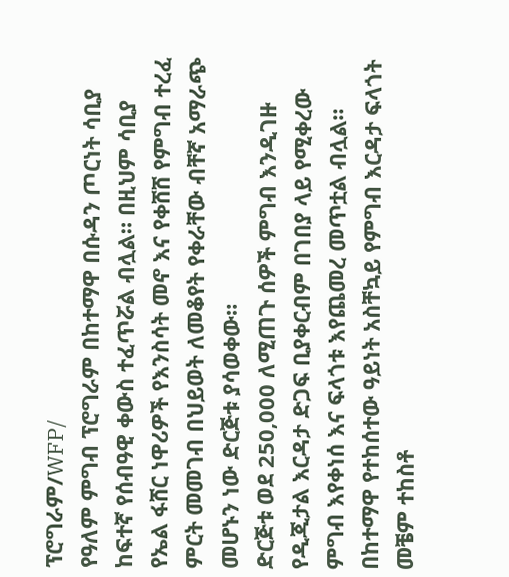ፕሮግራም/WFP/
የዓለም ምግብ ፕሮግራም በከተማዋ በሱዳን ጦርነት ሳቢያ ከፍተኛ የሰብዓዊ ቀውስ ተፈጥሯል ብሏል። በዚህም ሳቢያ የኤል ፋሸር ነዋሪዎች የእንስሳት መኖ እና የቀሸሸ የምግብ ተረፈ ምርት መመገብ በህይወት ለመቆየት የቀራቸው ብቸኛ አማራጭ መሆኑን ነው ድርጅቱ ያሳወቀው።
ድርጅቱ ወደ 250,000 ለሚጠጉ ሰዎች ምግብ እንዲገዙ የዲጂታል እርዳታ ድጋፍ ቢያቀርብም በገበያ ላይ የሚቀረው ምግብ እየቀነሰ እና ፍላጎቱ እየጨመረ መጥቷል ብሏል።
በከተማዋ የተከሰተው ዓይነት አስቸኳይ የምግብ እርዳታ ፍላጎት መቼም ተከስቶ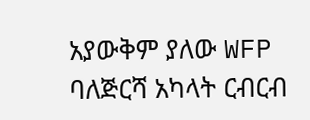አያውቅም ያለው WFP ባለጅርሻ አካላት ርብርብ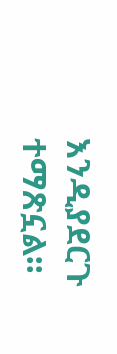እንዲያደርጉ ተማጽኗል።